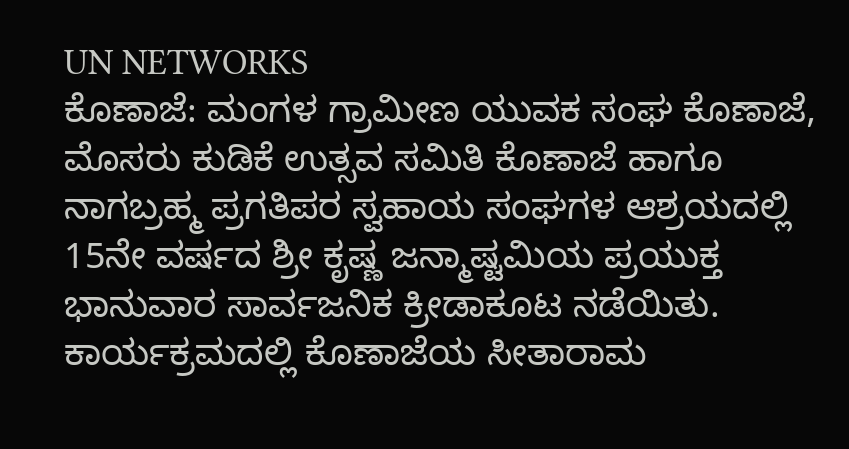UN NETWORKS
ಕೊಣಾಜೆ: ಮಂಗಳ ಗ್ರಾಮೀಣ ಯುವಕ ಸಂಘ ಕೊಣಾಜೆ, ಮೊಸರು ಕುಡಿಕೆ ಉತ್ಸವ ಸಮಿತಿ ಕೊಣಾಜೆ ಹಾಗೂ ನಾಗಬ್ರಹ್ಮ ಪ್ರಗತಿಪರ ಸ್ವಹಾಯ ಸಂಘಗಳ ಆಶ್ರಯದಲ್ಲಿ 15ನೇ ವರ್ಷದ ಶ್ರೀ ಕೃಷ್ಣ ಜನ್ಮಾಷ್ಟಮಿಯ ಪ್ರಯುಕ್ತ ಭಾನುವಾರ ಸಾರ್ವಜನಿಕ ಕ್ರೀಡಾಕೂಟ ನಡೆಯಿತು.
ಕಾರ್ಯಕ್ರಮದಲ್ಲಿ ಕೊಣಾಜೆಯ ಸೀತಾರಾಮ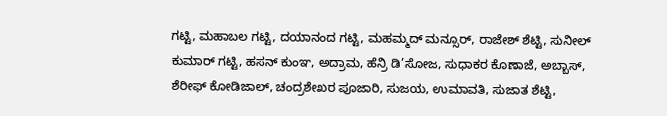ಗಟ್ಟಿ, ಮಹಾಬಲ ಗಟ್ಟಿ, ದಯಾನಂದ ಗಟ್ಟಿ, ಮಹಮ್ಮದ್ ಮನ್ಸೂರ್, ರಾಜೇಶ್ ಶೆಟ್ಟಿ, ಸುನೀಲ್ ಕುಮಾರ್ ಗಟ್ಟಿ, ಹಸನ್ ಕುಂಞ, ಅದ್ರಾಮ, ಹೆನ್ರಿ ಡಿ’ಸೋಜ, ಸುಧಾಕರ ಕೊಣಾಜೆ, ಅಬ್ಬಾಸ್, ಶೆರೀಫ್ ಕೋಡಿಜಾಲ್, ಚಂದ್ರಶೇಖರ ಪೂಜಾರಿ, ಸುಜಯ, ಉಮಾವತಿ, ಸುಜಾತ ಶೆಟ್ಟಿ,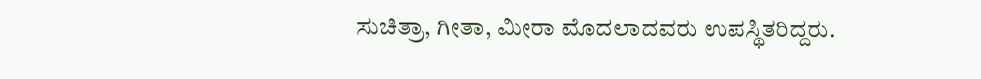ಸುಚಿತ್ರಾ, ಗೀತಾ, ಮೀರಾ ಮೊದಲಾದವರು ಉಪಸ್ಥಿತರಿದ್ದರು.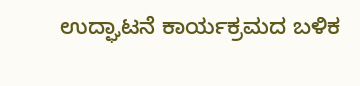ಉದ್ಘಾಟನೆ ಕಾರ್ಯಕ್ರಮದ ಬಳಿಕ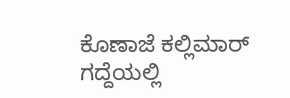ಕೊಣಾಜೆ ಕಲ್ಲಿಮಾರ್ ಗದ್ದೆಯಲ್ಲಿ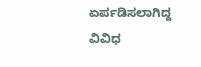ಏರ್ಪಡಿಸಲಾಗಿದ್ದ ವಿವಿಧ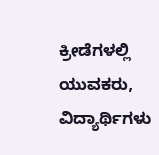ಕ್ರೀಡೆಗಳಲ್ಲಿ ಯುವಕರು, ವಿದ್ಯಾರ್ಥಿಗಳು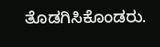ತೊಡಗಿಸಿಕೊಂಡರು.